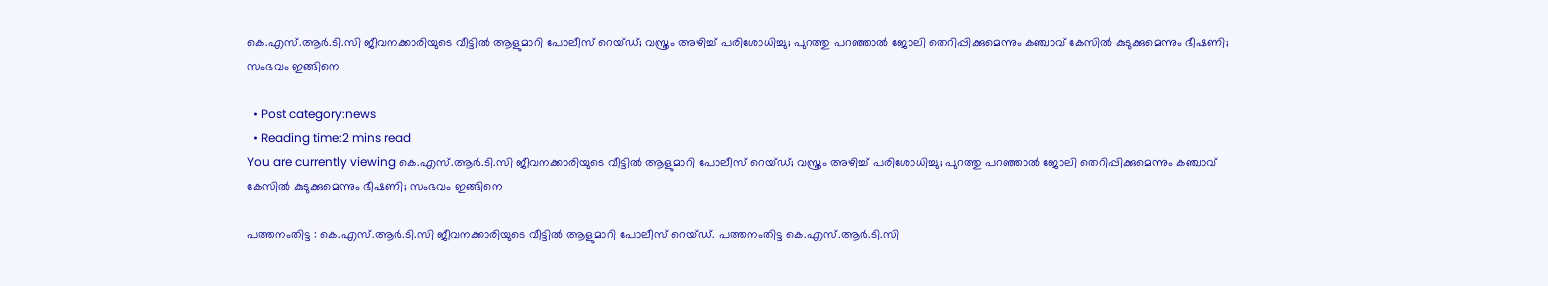കെ.എസ്‌.ആര്‍.ടി.സി ജീവനക്കാരിയുടെ വീട്ടില്‍ ആളുമാറി പോലീസ് റെയ്ഡ്; വസ്ത്രം അഴിച്ച്‌ പരിശോധിച്ചു; പുറത്തു പറഞ്ഞാല്‍ ജോലി തെറിപ്പിക്കുമെന്നും കഞ്ചാവ് കേസില്‍ കുടുക്കുമെന്നും ഭീഷണി; സംഭവം ഇങ്ങിനെ

  • Post category:news
  • Reading time:2 mins read
You are currently viewing കെ.എസ്‌.ആര്‍.ടി.സി ജീവനക്കാരിയുടെ വീട്ടില്‍ ആളുമാറി പോലീസ് റെയ്ഡ്; വസ്ത്രം അഴിച്ച്‌ പരിശോധിച്ചു; പുറത്തു പറഞ്ഞാല്‍ ജോലി തെറിപ്പിക്കുമെന്നും കഞ്ചാവ് കേസില്‍ കുടുക്കുമെന്നും ഭീഷണി; സംഭവം ഇങ്ങിനെ

പത്തനംതിട്ട : കെ.എസ്‌.ആര്‍.ടി.സി ജീവനക്കാരിയുടെ വീട്ടില്‍ ആളുമാറി പോലീസ് റെയ്ഡ്. പത്തനംതിട്ട കെ.എസ്‌.ആര്‍.ടി.സി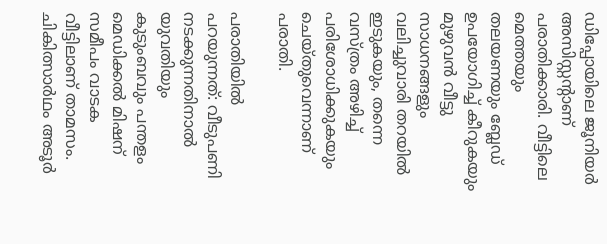ഡിപ്പോയിലെ ജൂനിയര്‍ അസിസ്റ്റന്റാണ് പരാതിക്കാരി. വീട്ടിലെ മെത്തയും തലയണയും ബ്ലേഡ് ഉപയോഗിച്ച്‌ കീറുകയും മുഴുവന്‍ വീട്ടു സാധനങ്ങളും വലിച്ചുവാരി തറയില്‍ ഇടുകയും, തന്നെ വസ്ത്രം അഴിച്ച്‌ പരിശോധിക്കുകയും ചെയ്തുവെന്നാണ് പരാതി.

പരാതിയിൽ പറയുന്നത്: വീടുപണി നടക്കുന്നതിനാല്‍ യുവതിയും കുടുംബവും പന്തളം മെഡിക്കല്‍ മിഷന് സമീപം വാടക വീട്ടിലാണ് താമസം. ചികിത്സാര്‍ഥം അടൂര്‍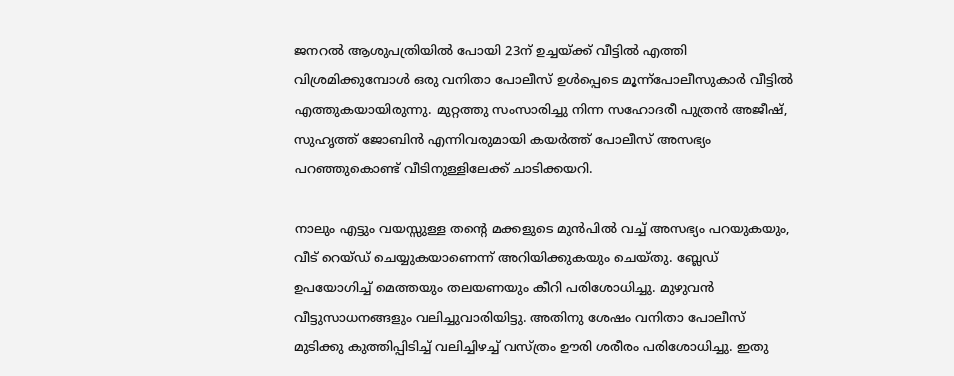ജനറല്‍ ആശുപത്രിയില്‍ പോയി 23ന് ഉച്ചയ്ക്ക് വീട്ടില്‍ എത്തി വിശ്രമിക്കുമ്പോള്‍ ഒരു വനിതാ പോലീസ് ഉള്‍പ്പെടെ മൂന്ന്പോലീസുകാര്‍ വീട്ടില്‍ എത്തുകയായിരുന്നു. മുറ്റത്തു സംസാരിച്ചു നിന്ന സഹോദരീ പുത്രന്‍ അജീഷ്, സുഹൃത്ത് ജോബിന്‍ എന്നിവരുമായി കയര്‍ത്ത് പോലീസ് അസഭ്യം പറഞ്ഞുകൊണ്ട് വീടിനുള്ളിലേക്ക് ചാടിക്കയറി.

നാലും എട്ടും വയസ്സുള്ള തന്‍റെ മക്കളുടെ മുന്‍പില്‍ വച്ച്‌ അസഭ്യം പറയുകയും, വീട് റെയ്ഡ് ചെയ്യുകയാണെന്ന് അറിയിക്കുകയും ചെയ്തു. ബ്ലേഡ് ഉപയോഗിച്ച്‌ മെത്തയും തലയണയും കീറി പരിശോധിച്ചു. മുഴുവന്‍ വീട്ടുസാധനങ്ങളും വലിച്ചുവാരിയിട്ടു. അതിനു ശേഷം വനിതാ പോലീസ് മുടിക്കു കുത്തിപ്പിടിച്ച്‌ വലിച്ചിഴച്ച്‌ വസ്ത്രം ഊരി ശരീരം പരിശോധിച്ചു. ഇതു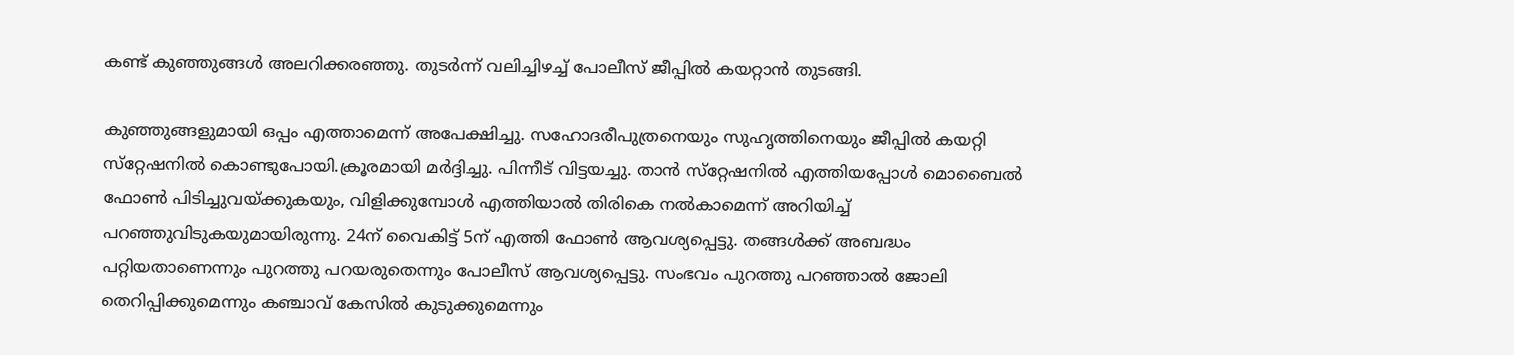കണ്ട് കുഞ്ഞുങ്ങള്‍ അലറിക്കരഞ്ഞു. തുടര്‍ന്ന് വലിച്ചിഴച്ച്‌ പോലീസ് ജീപ്പില്‍ കയറ്റാന്‍ തുടങ്ങി.

കുഞ്ഞുങ്ങളുമായി ഒപ്പം എത്താമെന്ന് അപേക്ഷിച്ചു. സഹോദരീപുത്രനെയും സുഹൃത്തിനെയും ജീപ്പില്‍ കയറ്റി സ്‌റ്റേഷനില്‍ കൊണ്ടുപോയി.ക്രൂരമായി മര്‍ദ്ദിച്ചു. പിന്നീട് വിട്ടയച്ചു. താന്‍ സ്‌റ്റേഷനില്‍ എത്തിയപ്പോള്‍ മൊബൈല്‍ ഫോണ്‍ പിടിച്ചുവയ്ക്കുകയും, വിളിക്കുമ്പോള്‍ എത്തിയാല്‍ തിരികെ നല്‍കാമെന്ന് അറിയിച്ച്‌ പറഞ്ഞുവിടുകയുമായിരുന്നു. 24ന് വൈകിട്ട് 5ന് എത്തി ഫോണ്‍ ആവശ്യപ്പെട്ടു. തങ്ങള്‍ക്ക് അബദ്ധം പറ്റിയതാണെന്നും പുറത്തു പറയരുതെന്നും പോലീസ് ആവശ്യപ്പെട്ടു. സംഭവം പുറത്തു പറഞ്ഞാല്‍ ജോലി തെറിപ്പിക്കുമെന്നും കഞ്ചാവ് കേസില്‍ കുടുക്കുമെന്നും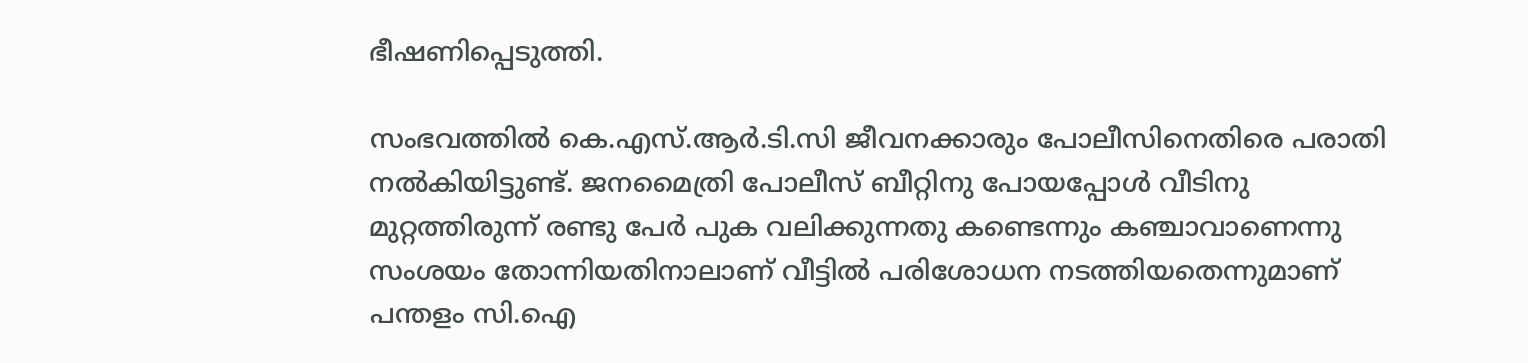ഭീഷണിപ്പെടുത്തി.

സംഭവത്തില്‍ കെ.എസ്‌.ആര്‍.ടി.സി ജീവനക്കാരും പോലീസിനെതിരെ പരാതി നല്‍കിയിട്ടുണ്ട്. ജനമൈത്രി പോലീസ് ബീറ്റിനു പോയപ്പോള്‍ വീടിനു മുറ്റത്തിരുന്ന് രണ്ടു പേര്‍ പുക വലിക്കുന്നതു കണ്ടെന്നും കഞ്ചാവാണെന്നു സംശയം തോന്നിയതിനാലാണ് വീട്ടില്‍ പരിശോധന നടത്തിയതെന്നുമാണ് പന്തളം സി.ഐ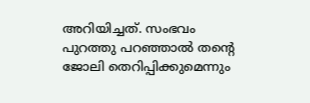അറിയിച്ചത്. സംഭവം പുറത്തു പറഞ്ഞാല്‍ തന്‍റെ ജോലി തെറിപ്പിക്കുമെന്നും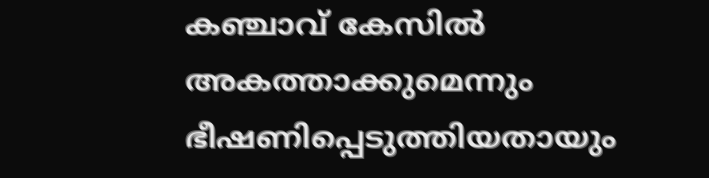കഞ്ചാവ് കേസില്‍ അകത്താക്കുമെന്നും ഭീഷണിപ്പെടുത്തിയതായും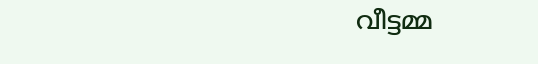വീട്ടമ്മ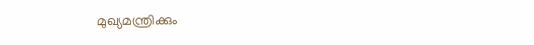മുഖ്യമന്ത്രിക്കും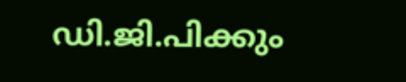ഡി.ജി.പിക്കും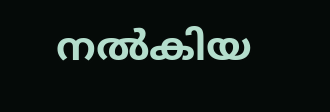നല്‍കിയ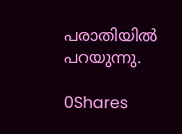പരാതിയില്‍ പറയുന്നു.

0Shares